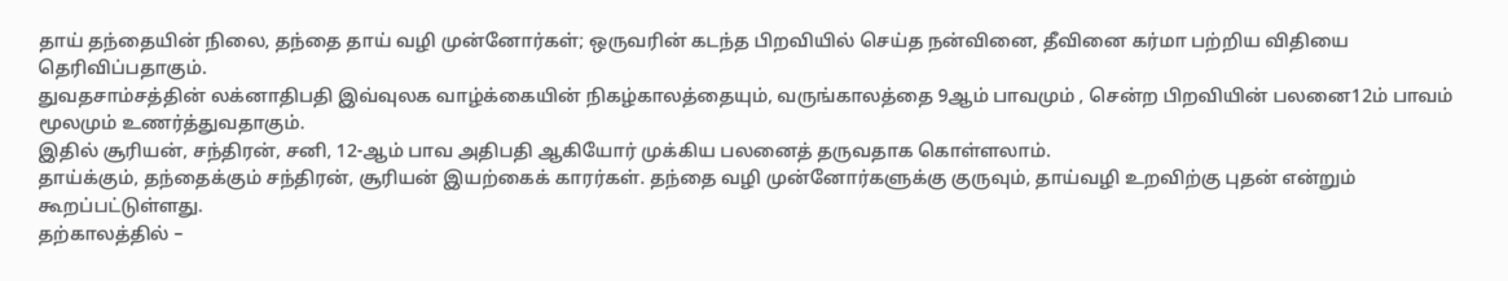தாய் தந்தையின் நிலை, தந்தை தாய் வழி முன்னோர்கள்; ஒருவரின் கடந்த பிறவியில் செய்த நன்வினை, தீவினை கர்மா பற்றிய விதியை தெரிவிப்பதாகும்.
துவதசாம்சத்தின் லக்னாதிபதி இவ்வுலக வாழ்க்கையின் நிகழ்காலத்தையும், வருங்காலத்தை 9ஆம் பாவமும் , சென்ற பிறவியின் பலனை12ம் பாவம் மூலமும் உணர்த்துவதாகும்.
இதில் சூரியன், சந்திரன், சனி, 12-ஆம் பாவ அதிபதி ஆகியோர் முக்கிய பலனைத் தருவதாக கொள்ளலாம்.
தாய்க்கும், தந்தைக்கும் சந்திரன், சூரியன் இயற்கைக் காரர்கள். தந்தை வழி முன்னோர்களுக்கு குருவும், தாய்வழி உறவிற்கு புதன் என்றும் கூறப்பட்டுள்ளது.
தற்காலத்தில் –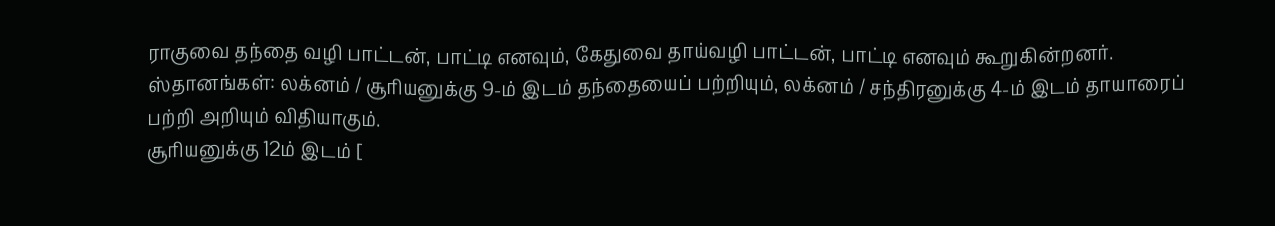ராகுவை தந்தை வழி பாட்டன், பாட்டி எனவும், கேதுவை தாய்வழி பாட்டன், பாட்டி எனவும் கூறுகின்றனர்.
ஸ்தானங்கள்: லக்னம் / சூரியனுக்கு 9-ம் இடம் தந்தையைப் பற்றியும், லக்னம் / சந்திரனுக்கு 4-ம் இடம் தாயாரைப் பற்றி அறியும் விதியாகும்.
சூரியனுக்கு 12ம் இடம் [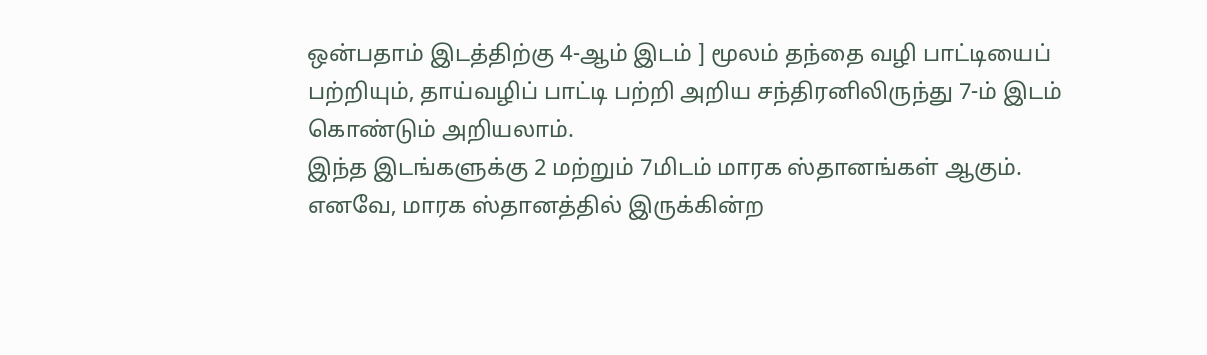ஒன்பதாம் இடத்திற்கு 4-ஆம் இடம் ] மூலம் தந்தை வழி பாட்டியைப் பற்றியும், தாய்வழிப் பாட்டி பற்றி அறிய சந்திரனிலிருந்து 7-ம் இடம் கொண்டும் அறியலாம்.
இந்த இடங்களுக்கு 2 மற்றும் 7மிடம் மாரக ஸ்தானங்கள் ஆகும்.
எனவே, மாரக ஸ்தானத்தில் இருக்கின்ற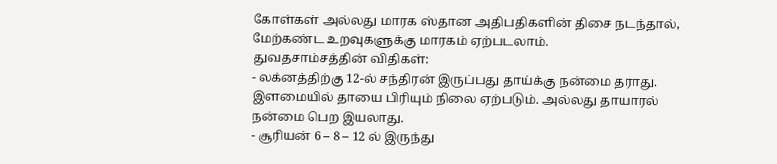கோள்கள் அல்லது மாரக ஸ்தான அதிபதிகளின் திசை நடந்தால், மேற்கண்ட உறவுகளுக்கு மாரகம் ஏற்படலாம்.
துவதசாம்சத்தின் விதிகள்:
- லக்னத்திற்கு 12-ல் சந்திரன் இருப்பது தாய்க்கு நன்மை தராது. இளமையில் தாயை பிரியும் நிலை ஏற்படும். அல்லது தாயாரல் நன்மை பெற இயலாது.
- சூரியன் 6 – 8 – 12 ல் இருந்து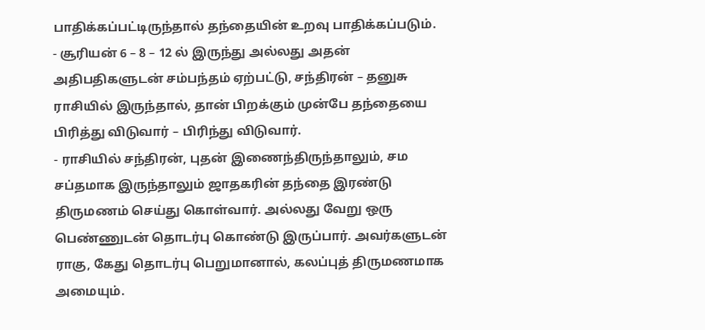பாதிக்கப்பட்டிருந்தால் தந்தையின் உறவு பாதிக்கப்படும்.
- சூரியன் 6 – 8 – 12 ல் இருந்து அல்லது அதன் அதிபதிகளுடன் சம்பந்தம் ஏற்பட்டு, சந்திரன் – தனுசு ராசியில் இருந்தால், தான் பிறக்கும் முன்பே தந்தையை பிரித்து விடுவார் – பிரிந்து விடுவார்.
- ராசியில் சந்திரன், புதன் இணைந்திருந்தாலும், சம சப்தமாக இருந்தாலும் ஜாதகரின் தந்தை இரண்டு திருமணம் செய்து கொள்வார். அல்லது வேறு ஒரு பெண்ணுடன் தொடர்பு கொண்டு இருப்பார். அவர்களுடன் ராகு, கேது தொடர்பு பெறுமானால், கலப்புத் திருமணமாக அமையும்.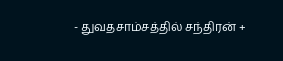- துவதசாம்சத்தில் சந்திரன் +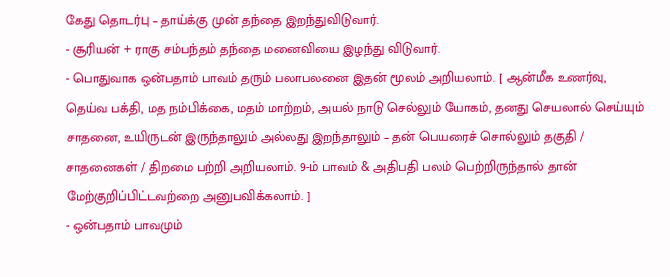கேது தொடர்பு – தாய்க்கு முன் தந்தை இறந்துவிடுவார்.
- சூரியன் + ராகு சம்பந்தம் தந்தை மனைவியை இழந்து விடுவார்.
- பொதுவாக ஒன்பதாம் பாவம் தரும் பலாபலனை இதன் மூலம் அறியலாம். [ ஆன்மீக உணர்வு, தெய்வ பக்தி, மத நம்பிக்கை, மதம் மாற்றம், அயல் நாடு செல்லும் யோகம், தனது செயலால் செய்யும் சாதனை, உயிருடன் இருந்தாலும் அல்லது இறந்தாலும் – தன் பெயரைச் சொல்லும் தகுதி / சாதனைகள் / திறமை பற்றி அறியலாம். 9-ம் பாவம் & அதிபதி பலம் பெற்றிருந்தால் தான் மேற்குறிப்பிட்டவற்றை அனுபவிக்கலாம். ]
- ஒன்பதாம் பாவமும்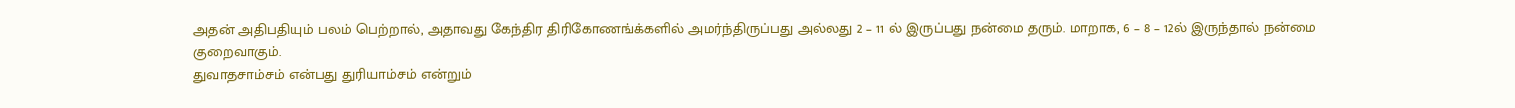அதன் அதிபதியும் பலம் பெற்றால், அதாவது கேந்திர திரிகோணங்க்களில் அமர்ந்திருப்பது அல்லது 2 – 11 ல் இருப்பது நன்மை தரும். மாறாக, 6 – 8 – 12ல் இருந்தால் நன்மை குறைவாகும்.
துவாதசாம்சம் என்பது துரியாம்சம் என்றும்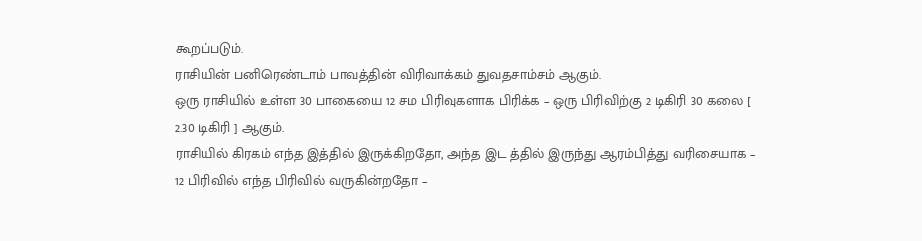கூறப்படும்.
ராசியின் பனிரெண்டாம் பாவத்தின் விரிவாக்கம் துவதசாம்சம் ஆகும்.
ஒரு ராசியில் உள்ள 30 பாகையை 12 சம பிரிவுகளாக பிரிக்க – ஒரு பிரிவிற்கு 2 டிகிரி 30 கலை [ 2.30 டிகிரி ] ஆகும்.
ராசியில் கிரகம் எந்த இத்தில் இருக்கிறதோ, அந்த இட த்தில் இருந்து ஆரம்பித்து வரிசையாக – 12 பிரிவில் எந்த பிரிவில் வருகின்றதோ –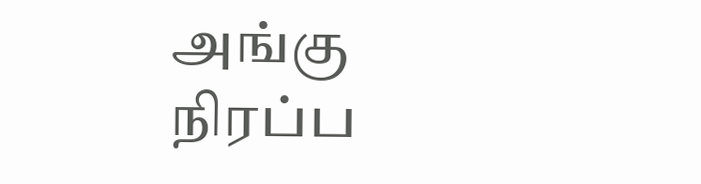அங்கு நிரப்ப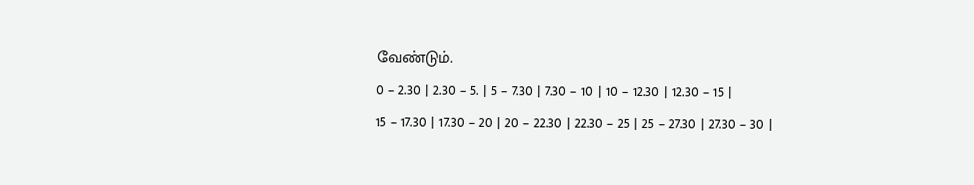வேண்டும்.
0 – 2.30 | 2.30 – 5. | 5 – 7.30 | 7.30 – 10 | 10 – 12.30 | 12.30 – 15 |
15 – 17.30 | 17.30 – 20 | 20 – 22.30 | 22.30 – 25 | 25 – 27.30 | 27.30 – 30 |